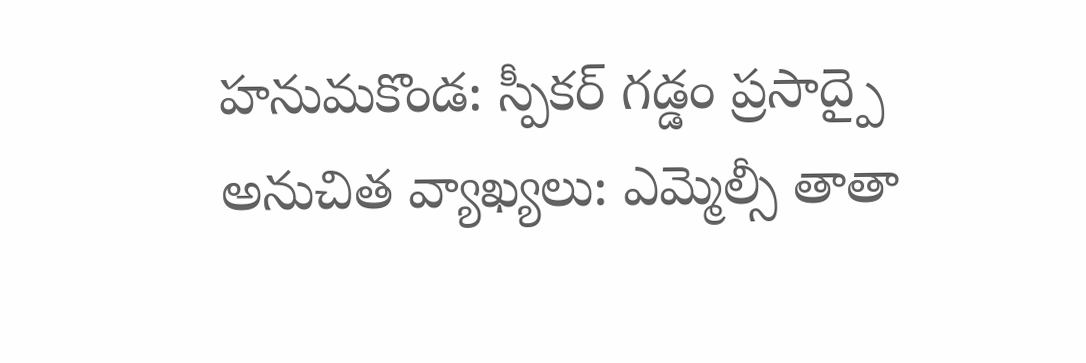హనుమకొండ: స్పీకర్ గడ్డం ప్రసాద్పై అనుచిత వ్యాఖ్యలు: ఎమ్మెల్సీ తాతా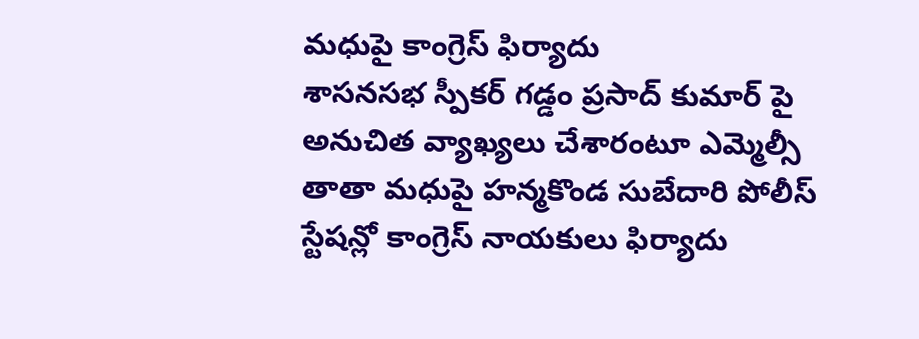మధుపై కాంగ్రెస్ ఫిర్యాదు
శాసనసభ స్పీకర్ గడ్డం ప్రసాద్ కుమార్ పై అనుచిత వ్యాఖ్యలు చేశారంటూ ఎమ్మెల్సీ తాతా మధుపై హన్మకొండ సుబేదారి పోలీస్ స్టేషన్లో కాంగ్రెస్ నాయకులు ఫిర్యాదు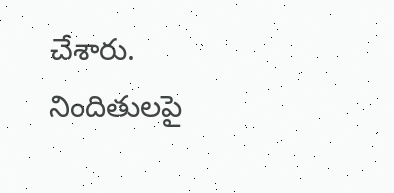చేశారు. నిందితులపై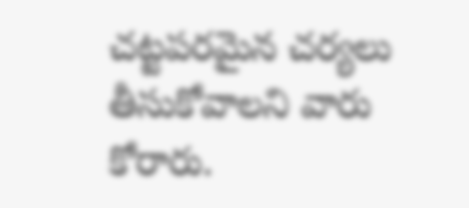చట్టపరమైన చర్యలు తీసుకోవాలని వారు కోరారు.